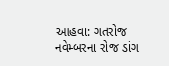આહવા: ગતરોજ નવેમ્બરના રોજ ડાંગ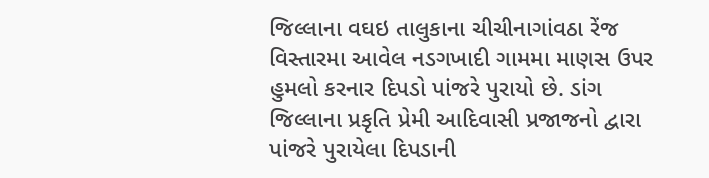જિલ્લાના વઘઇ તાલુકાના ચીચીનાગાંવઠા રેંજ વિસ્તારમા આવેલ નડગખાદી ગામમા માણસ ઉપર હુમલો કરનાર દિપડો પાંજરે પુરાયો છે. ડાંગ જિલ્લાના પ્રકૃતિ પ્રેમી આદિવાસી પ્રજાજનો દ્વારા પાંજરે પુરાયેલા દિપડાની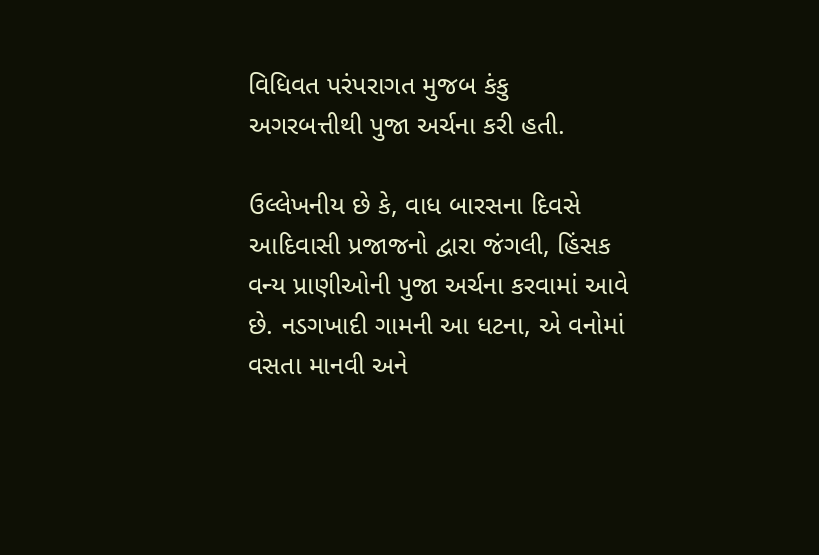વિધિવત પરંપરાગત મુજબ કંકુ અગરબત્તીથી પુજા અર્ચના કરી હતી.

ઉલ્લેખનીય છે કે, વાધ બારસના દિવસે આદિવાસી પ્રજાજનો દ્વારા જંગલી, હિંસક વન્ય પ્રાણીઓની પુજા અર્ચના કરવામાં આવે છે. નડગખાદી ગામની આ ધટના, એ વનોમાં વસતા માનવી અને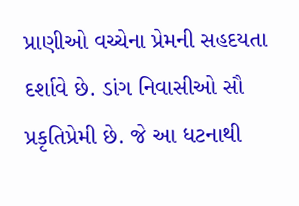પ્રાણીઓ વચ્ચેના પ્રેમની સહદયતા દર્શાવે છે. ડાંગ નિવાસીઓ સૌ પ્રકૃતિપ્રેમી છે. જે આ ધટનાથી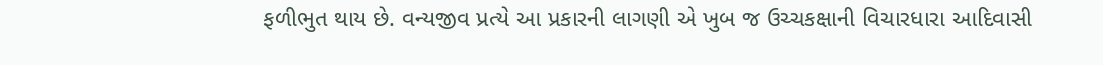ફળીભુત થાય છે. વન્યજીવ પ્રત્યે આ પ્રકારની લાગણી એ ખુબ જ ઉચ્ચકક્ષાની વિચારધારા આદિવાસી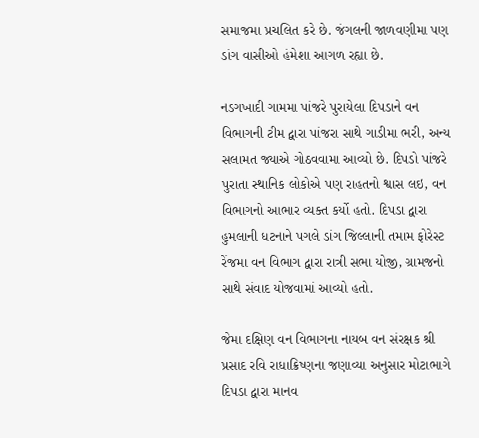સમાજમા પ્રચલિત કરે છે. જંગલની જાળવણીમા પણ ડાંગ વાસીઓ હંમેશા આગળ રહ્યા છે.

નડગખાદી ગામમા પાંજરે પુરાયેલા દિપડાને વન વિભાગની ટીમ દ્વારા પાંજરા સાથે ગાડીમા ભરી, અન્ય સલામત જ્યાએ ગોઠવવામા આવ્યો છે. દિપડો પાંજરે પુરાતા સ્થાનિક લોકોએ પણ રાહતનો શ્વાસ લઇ, વન વિભાગનો આભાર વ્યક્ત કર્યો હતો. દિપડા દ્વારા હુમલાની ધટનાને પગલે ડાંગ જિલ્લાની તમામ ફોરેસ્ટ રેંજમા વન વિભાગ દ્વારા રાત્રી સભા યોજી, ગ્રામજનો સાથે સંવાદ યોજવામાં આવ્યો હતો.

જેમા દક્ષિણ વન વિભાગના નાયબ વન સંરક્ષક શ્રી પ્રસાદ રવિ રાધાક્રિષ્ણના જણાવ્યા અનુસાર મોટાભાગે દિપડા દ્વારા માનવ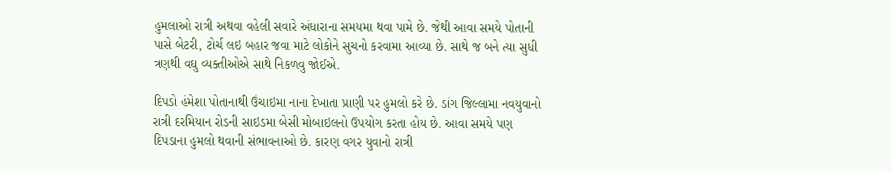હુમલાઓ રાત્રી અથવા વહેલી સવારે અંધારાના સમયમા થવા પામે છે. જેથી આવા સમયે પોતાની પાસે બેટરી, ટોર્ચ લઇ બહાર જવા માટે લોકોને સુચનો કરવામા આવ્યા છે. સાથે જ બને ત્યા સુધી ત્રણથી વઘુ વ્યક્તીઓએ સાથે નિકળવુ જોઈએ.

દિપડો હંમેશા પોતાનાથી ઉંચાઇમા નાના દેખાતા પ્રાણી પર હુમલો કરે છે. ડાંગ જિલ્લામા નવયુવાનો રાત્રી દરમિયાન રોડની સાઇડમા બેસી મોબાઇલનો ઉપયોગ કરતા હોય છે. આવા સમયે પણ દિપડાના હુમલો થવાની સંભાવનાઓ છે. કારણ વગર યુવાનો રાત્રી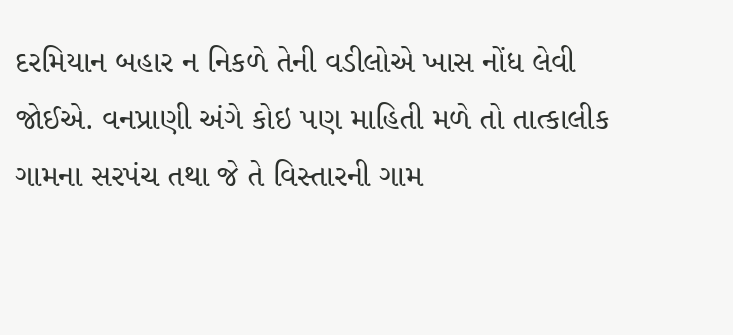દરમિયાન બહાર ન નિકળે તેની વડીલોએ ખાસ નોંધ લેવી જોઈએ. વનપ્રાણી અંગે કોઇ પણ માહિતી મળે તો તાત્કાલીક ગામના સરપંચ તથા જે તે વિસ્તારની ગામ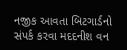નજીક આવતા બિટગાર્ડનો સંપર્ક કરવા મદદનીશ વન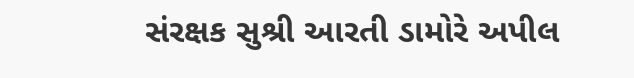સંરક્ષક સુશ્રી આરતી ડામોરે અપીલ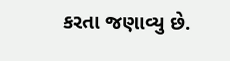કરતા જણાવ્યુ છે.